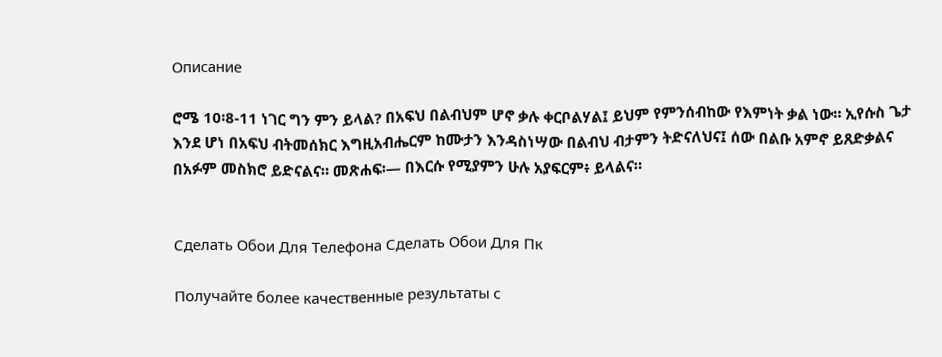Описание

ሮሜ 10፡8-11 ነገር ግን ምን ይላል? በአፍህ በልብህም ሆኖ ቃሉ ቀርቦልሃል፤ ይህም የምንሰብከው የእምነት ቃል ነው። ኢየሱስ ጌታ እንደ ሆነ በአፍህ ብትመሰክር እግዚአብሔርም ከሙታን እንዳስነሣው በልብህ ብታምን ትድናለህና፤ ሰው በልቡ አምኖ ይጸድቃልና በአፉም መስክሮ ይድናልና። መጽሐፍ፡— በእርሱ የሚያምን ሁሉ አያፍርም፥ ይላልና።


Сделать Обои Для Телефона Сделать Обои Для Пк

Получайте более качественные результаты с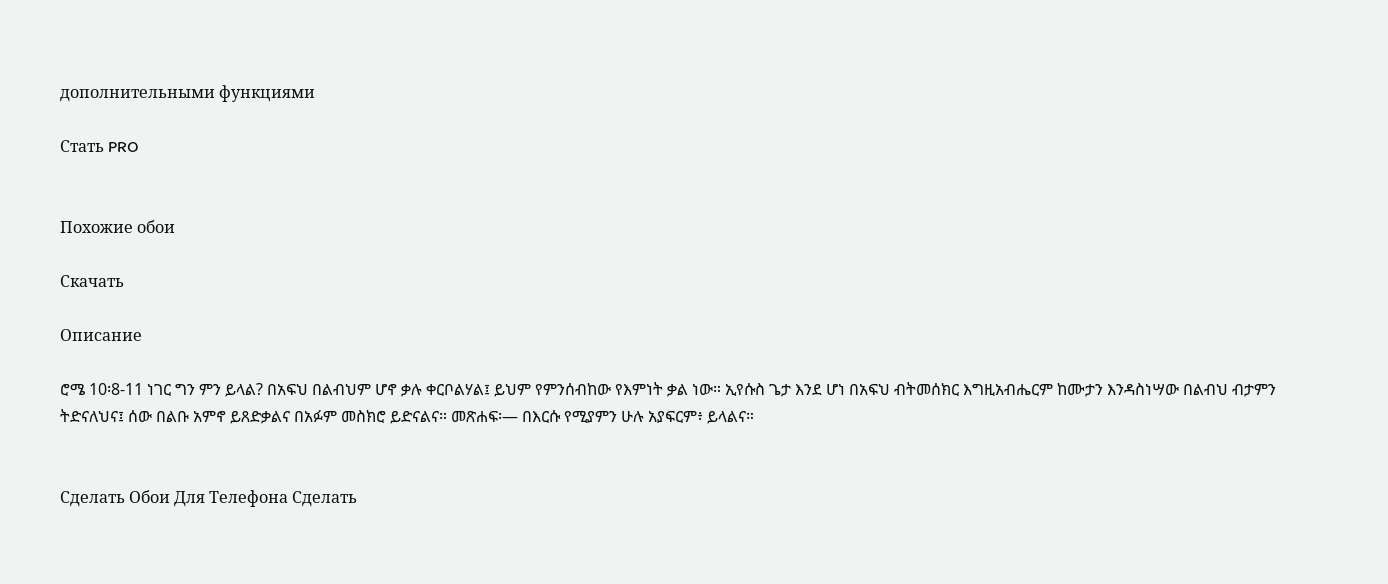дополнительными функциями

Стать PRO


Похожие обои

Скачать

Описание

ሮሜ 10፡8-11 ነገር ግን ምን ይላል? በአፍህ በልብህም ሆኖ ቃሉ ቀርቦልሃል፤ ይህም የምንሰብከው የእምነት ቃል ነው። ኢየሱስ ጌታ እንደ ሆነ በአፍህ ብትመሰክር እግዚአብሔርም ከሙታን እንዳስነሣው በልብህ ብታምን ትድናለህና፤ ሰው በልቡ አምኖ ይጸድቃልና በአፉም መስክሮ ይድናልና። መጽሐፍ፡— በእርሱ የሚያምን ሁሉ አያፍርም፥ ይላልና።


Сделать Обои Для Телефона Сделать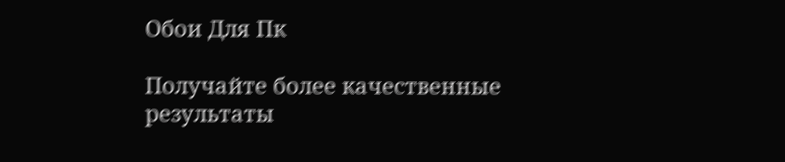Обои Для Пк

Получайте более качественные результаты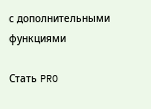с дополнительными функциями

Стать PRO